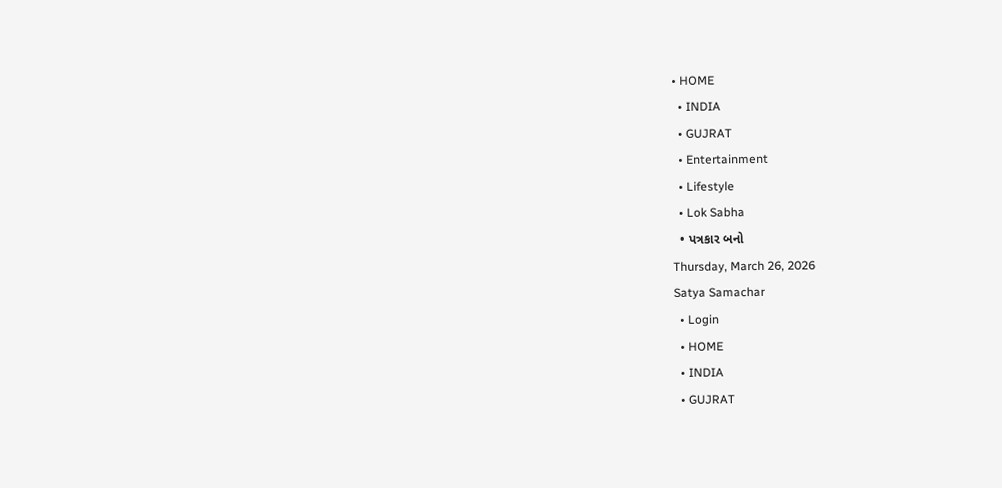• HOME
  • INDIA
  • GUJRAT
  • Entertainment
  • Lifestyle
  • Lok Sabha
  • પત્રકાર બનો
Thursday, March 26, 2026
Satya Samachar
  • Login
  • HOME
  • INDIA
  • GUJRAT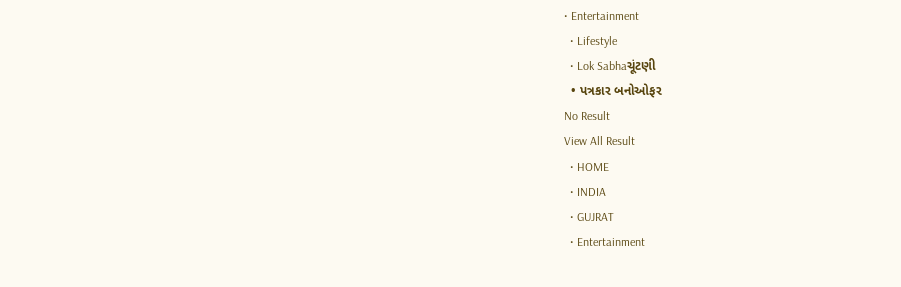• Entertainment
  • Lifestyle
  • Lok Sabhaચૂંટણી
  • પત્રકાર બનોઓફર
No Result
View All Result
  • HOME
  • INDIA
  • GUJRAT
  • Entertainment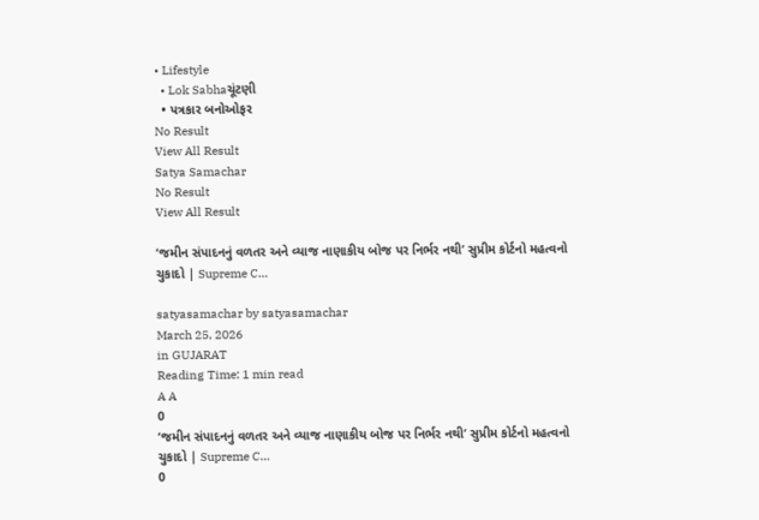• Lifestyle
  • Lok Sabhaચૂંટણી
  • પત્રકાર બનોઓફર
No Result
View All Result
Satya Samachar
No Result
View All Result

‘જમીન સંપાદનનું વળતર અને વ્યાજ નાણાકીય બોજ પર નિર્ભર નથી’ સુપ્રીમ કોર્ટનો મહત્વનો ચુકાદો | Supreme C…

satyasamachar by satyasamachar
March 25, 2026
in GUJARAT
Reading Time: 1 min read
A A
0
‘જમીન સંપાદનનું વળતર અને વ્યાજ નાણાકીય બોજ પર નિર્ભર નથી’ સુપ્રીમ કોર્ટનો મહત્વનો ચુકાદો | Supreme C…
0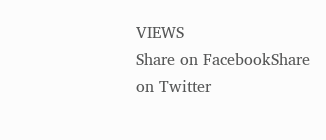VIEWS
Share on FacebookShare on Twitter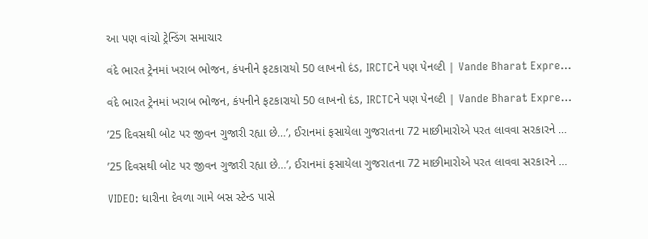આ પણ વાંચો ટ્રેન્ડિંગ સમાચાર

વંદે ભારત ટ્રેનમાં ખરાબ ભોજન, કંપનીને ફટકારાયો 50 લાખનો દંડ, IRCTCને પણ પેનલ્ટી | Vande Bharat Expre…

વંદે ભારત ટ્રેનમાં ખરાબ ભોજન, કંપનીને ફટકારાયો 50 લાખનો દંડ, IRCTCને પણ પેનલ્ટી | Vande Bharat Expre…

’25 દિવસથી બોટ પર જીવન ગુજારી રહ્યા છે…’, ઈરાનમાં ફસાયેલા ગુજરાતના 72 માછીમારોએ પરત લાવવા સરકારને …

’25 દિવસથી બોટ પર જીવન ગુજારી રહ્યા છે…’, ઈરાનમાં ફસાયેલા ગુજરાતના 72 માછીમારોએ પરત લાવવા સરકારને …

VIDEO: ધારીના દેવળા ગામે બસ સ્ટેન્ડ પાસે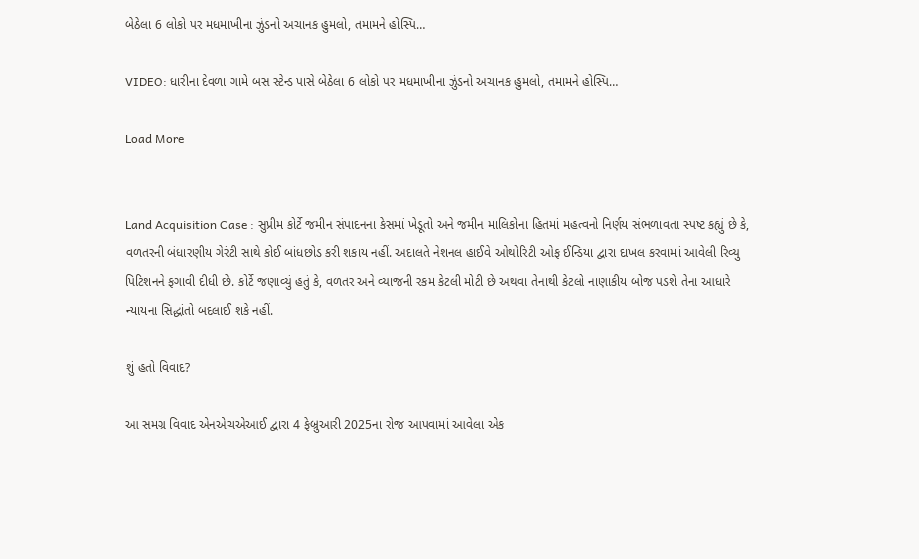બેઠેલા 6 લોકો પર મધમાખીના ઝુંડનો અચાનક હુમલો, તમામને હોસ્પિ…

VIDEO: ધારીના દેવળા ગામે બસ સ્ટેન્ડ પાસે બેઠેલા 6 લોકો પર મધમાખીના ઝુંડનો અચાનક હુમલો, તમામને હોસ્પિ…

Load More


Land Acquisition Case : સુપ્રીમ કોર્ટે જમીન સંપાદનના કેસમાં ખેડૂતો અને જમીન માલિકોના હિતમાં મહત્વનો નિર્ણય સંભળાવતા સ્પષ્ટ કહ્યું છે કે, વળતરની બંધારણીય ગેરંટી સાથે કોઈ બાંધછોડ કરી શકાય નહીં. અદાલતે નેશનલ હાઈવે ઓથોરિટી ઓફ ઈન્ડિયા દ્વારા દાખલ કરવામાં આવેલી રિવ્યુ પિટિશનને ફગાવી દીધી છે. કોર્ટે જણાવ્યું હતું કે, વળતર અને વ્યાજની રકમ કેટલી મોટી છે અથવા તેનાથી કેટલો નાણાકીય બોજ પડશે તેના આધારે ન્યાયના સિદ્ધાંતો બદલાઈ શકે નહીં.

શું હતો વિવાદ?

આ સમગ્ર વિવાદ એનએચએઆઈ દ્વારા 4 ફેબ્રુઆરી 2025ના રોજ આપવામાં આવેલા એક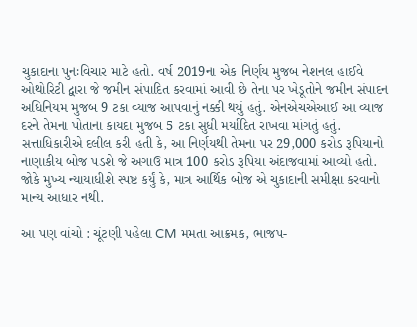ચુકાદાના પુનઃવિચાર માટે હતો. વર્ષ 2019ના એક નિર્ણય મુજબ નેશનલ હાઈવે ઓથોરિટી દ્વારા જે જમીન સંપાદિત કરવામાં આવી છે તેના પર ખેડૂતોને જમીન સંપાદન અધિનિયમ મુજબ 9 ટકા વ્યાજ આપવાનું નક્કી થયું હતું. એનએચએઆઈ આ વ્યાજ દરને તેમના પોતાના કાયદા મુજબ 5 ટકા સુધી મર્યાદિત રાખવા માંગતું હતું. સત્તાધિકારીએ દલીલ કરી હતી કે, આ નિર્ણયથી તેમના પર 29,000 કરોડ રૂપિયાનો નાણાકીય બોજ પડશે જે અગાઉ માત્ર 100 કરોડ રૂપિયા અંદાજવામાં આવ્યો હતો. જોકે મુખ્ય ન્યાયાધીશે સ્પષ્ટ કર્યું કે, માત્ર આર્થિક બોજ એ ચુકાદાની સમીક્ષા કરવાનો માન્ય આધાર નથી.

આ પણ વાંચો : ચૂંટણી પહેલા CM મમતા આક્રમક, ભાજપ-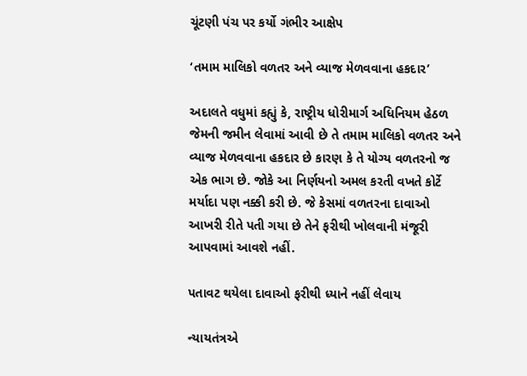ચૂંટણી પંચ પર કર્યો ગંભીર આક્ષેપ

‘તમામ માલિકો વળતર અને વ્યાજ મેળવવાના હકદાર’

અદાલતે વધુમાં કહ્યું કે, રાષ્ટ્રીય ધોરીમાર્ગ અધિનિયમ હેઠળ જેમની જમીન લેવામાં આવી છે તે તમામ માલિકો વળતર અને વ્યાજ મેળવવાના હકદાર છે કારણ કે તે યોગ્ય વળતરનો જ એક ભાગ છે. જોકે આ નિર્ણયનો અમલ કરતી વખતે કોર્ટે મર્યાદા પણ નક્કી કરી છે. જે કેસમાં વળતરના દાવાઓ આખરી રીતે પતી ગયા છે તેને ફરીથી ખોલવાની મંજૂરી આપવામાં આવશે નહીં.

પતાવટ થયેલા દાવાઓ ફરીથી ધ્યાને નહીં લેવાય

ન્યાયતંત્રએ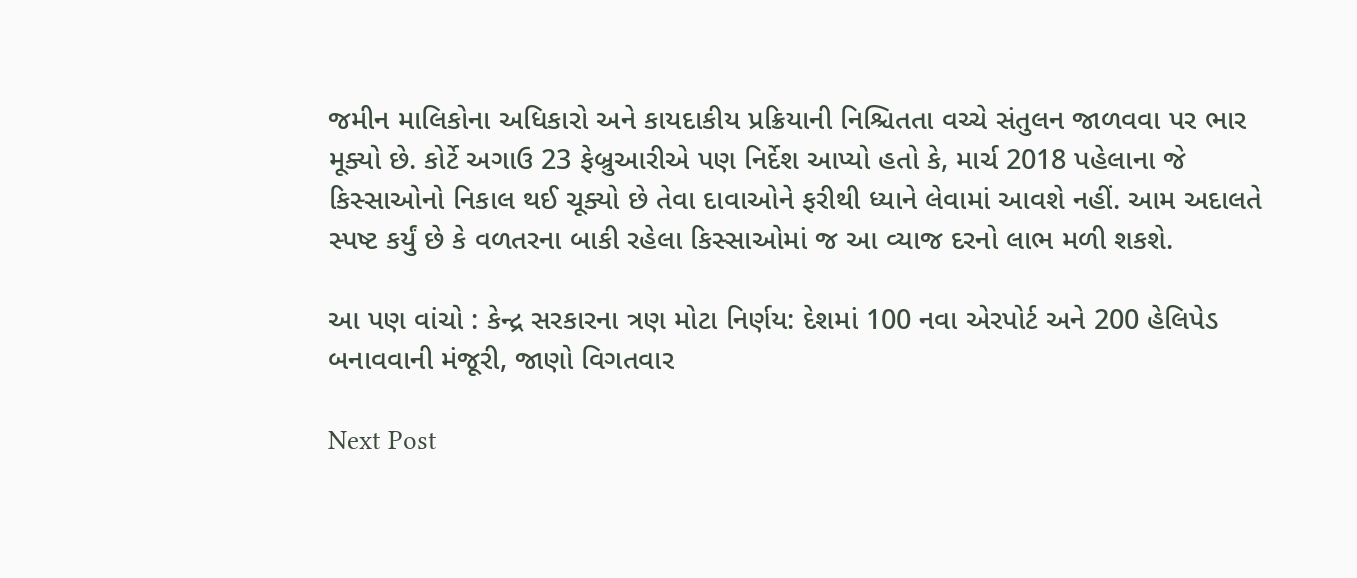જમીન માલિકોના અધિકારો અને કાયદાકીય પ્રક્રિયાની નિશ્ચિતતા વચ્ચે સંતુલન જાળવવા પર ભાર મૂક્યો છે. કોર્ટે અગાઉ 23 ફેબ્રુઆરીએ પણ નિર્દેશ આપ્યો હતો કે, માર્ચ 2018 પહેલાના જે કિસ્સાઓનો નિકાલ થઈ ચૂક્યો છે તેવા દાવાઓને ફરીથી ધ્યાને લેવામાં આવશે નહીં. આમ અદાલતે સ્પષ્ટ કર્યું છે કે વળતરના બાકી રહેલા કિસ્સાઓમાં જ આ વ્યાજ દરનો લાભ મળી શકશે.

આ પણ વાંચો : કેન્દ્ર સરકારના ત્રણ મોટા નિર્ણય: દેશમાં 100 નવા એરપોર્ટ અને 200 હેલિપેડ બનાવવાની મંજૂરી, જાણો વિગતવાર

Next Post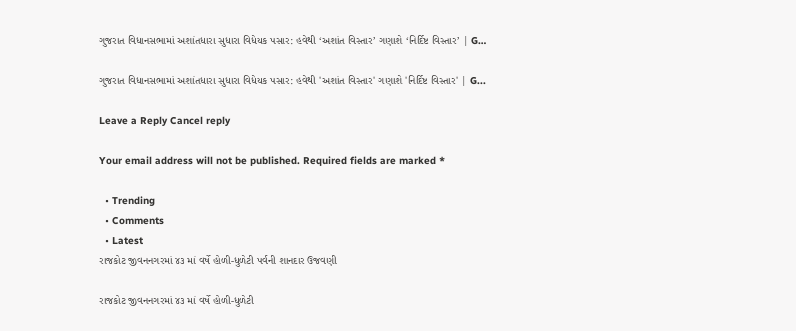ગુજરાત વિધાનસભામાં અશાંતધારા સુધારા વિધેયક પસાર: હવેથી ‘અશાંત વિસ્તાર’ ગણાશે ‘નિર્દિષ્ટ વિસ્તાર’ | G…

ગુજરાત વિધાનસભામાં અશાંતધારા સુધારા વિધેયક પસાર: હવેથી 'અશાંત વિસ્તાર' ગણાશે 'નિર્દિષ્ટ વિસ્તાર' | G...

Leave a Reply Cancel reply

Your email address will not be published. Required fields are marked *

  • Trending
  • Comments
  • Latest
રાજકોટ જીવનનગરમાં ૪૩ માં વર્ષે હોળી-ધુળેટી પર્વની શાનદાર ઉજવણી

રાજકોટ જીવનનગરમાં ૪૩ માં વર્ષે હોળી-ધુળેટી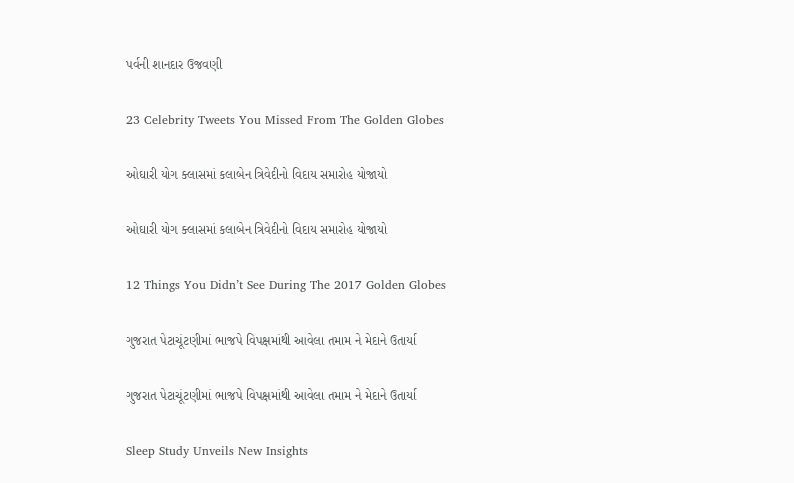પર્વની શાનદાર ઉજવણી

23 Celebrity Tweets You Missed From The Golden Globes

ઓઘારી યોગ ક્લાસમાં કલાબેન ત્રિવેદીનો વિદાય સમારોહ યોજાયો

ઓઘારી યોગ ક્લાસમાં કલાબેન ત્રિવેદીનો વિદાય સમારોહ યોજાયો

12 Things You Didn’t See During The 2017 Golden Globes

ગુજરાત પેટાચૂંટણીમાં ભાજપે વિપક્ષમાંથી આવેલા તમામ ને મેદાને ઉતાર્યા

ગુજરાત પેટાચૂંટણીમાં ભાજપે વિપક્ષમાંથી આવેલા તમામ ને મેદાને ઉતાર્યા

Sleep Study Unveils New Insights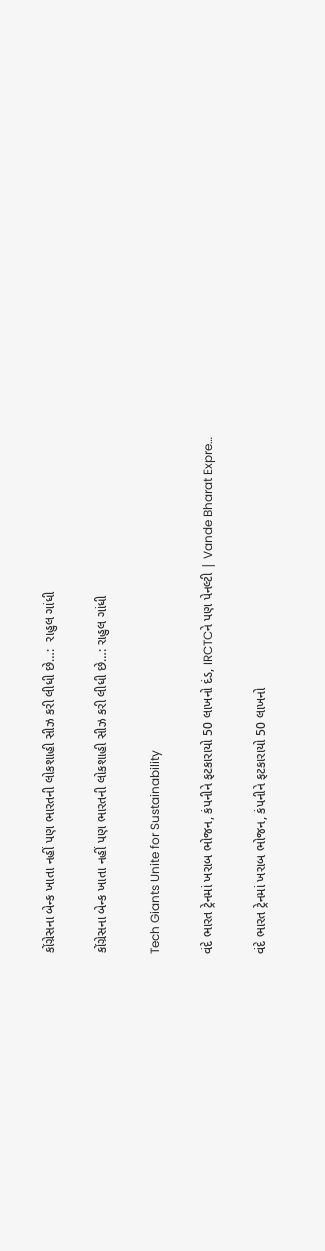કોંગ્રેસના બેન્ક ખાતા નહીં પણ ભારતની લોકશાહી સીઝ કરી લીધી છે…:  રાહુલ ગાંધી

કોંગ્રેસના બેન્ક ખાતા નહીં પણ ભારતની લોકશાહી સીઝ કરી લીધી છે…: રાહુલ ગાંધી

Tech Giants Unite for Sustainability

વંદે ભારત ટ્રેનમાં ખરાબ ભોજન, કંપનીને ફટકારાયો 50 લાખનો દંડ, IRCTCને પણ પેનલ્ટી | Vande Bharat Expre…

વંદે ભારત ટ્રેનમાં ખરાબ ભોજન, કંપનીને ફટકારાયો 50 લાખનો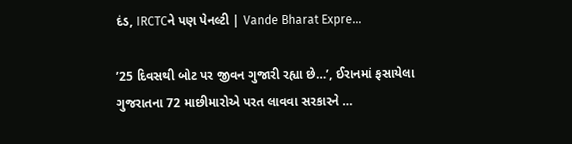દંડ, IRCTCને પણ પેનલ્ટી | Vande Bharat Expre…

’25 દિવસથી બોટ પર જીવન ગુજારી રહ્યા છે…’, ઈરાનમાં ફસાયેલા ગુજરાતના 72 માછીમારોએ પરત લાવવા સરકારને …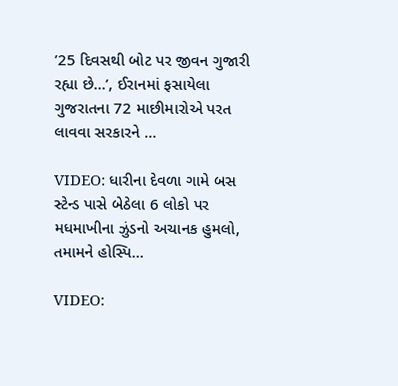’25 દિવસથી બોટ પર જીવન ગુજારી રહ્યા છે…’, ઈરાનમાં ફસાયેલા ગુજરાતના 72 માછીમારોએ પરત લાવવા સરકારને …

VIDEO: ધારીના દેવળા ગામે બસ સ્ટેન્ડ પાસે બેઠેલા 6 લોકો પર મધમાખીના ઝુંડનો અચાનક હુમલો, તમામને હોસ્પિ…

VIDEO: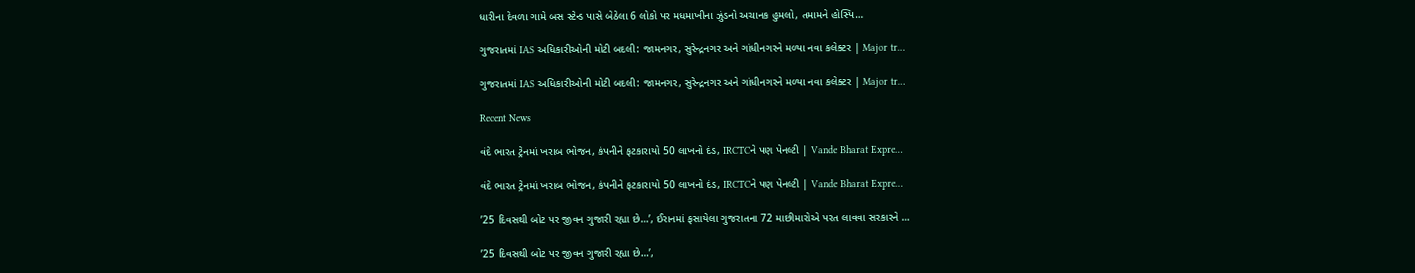ધારીના દેવળા ગામે બસ સ્ટેન્ડ પાસે બેઠેલા 6 લોકો પર મધમાખીના ઝુંડનો અચાનક હુમલો, તમામને હોસ્પિ…

ગુજરાતમાં IAS અધિકારીઓની મોટી બદલી: જામનગર, સુરેન્દ્રનગર અને ગાંધીનગરને મળ્યા નવા કલેક્ટર | Major tr…

ગુજરાતમાં IAS અધિકારીઓની મોટી બદલી: જામનગર, સુરેન્દ્રનગર અને ગાંધીનગરને મળ્યા નવા કલેક્ટર | Major tr…

Recent News

વંદે ભારત ટ્રેનમાં ખરાબ ભોજન, કંપનીને ફટકારાયો 50 લાખનો દંડ, IRCTCને પણ પેનલ્ટી | Vande Bharat Expre…

વંદે ભારત ટ્રેનમાં ખરાબ ભોજન, કંપનીને ફટકારાયો 50 લાખનો દંડ, IRCTCને પણ પેનલ્ટી | Vande Bharat Expre…

’25 દિવસથી બોટ પર જીવન ગુજારી રહ્યા છે…’, ઈરાનમાં ફસાયેલા ગુજરાતના 72 માછીમારોએ પરત લાવવા સરકારને …

’25 દિવસથી બોટ પર જીવન ગુજારી રહ્યા છે…’,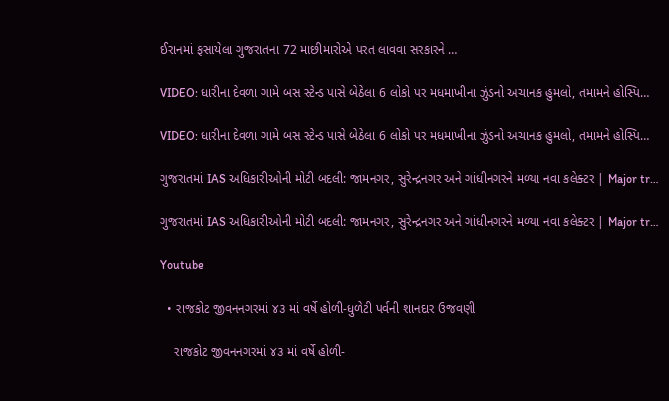ઈરાનમાં ફસાયેલા ગુજરાતના 72 માછીમારોએ પરત લાવવા સરકારને …

VIDEO: ધારીના દેવળા ગામે બસ સ્ટેન્ડ પાસે બેઠેલા 6 લોકો પર મધમાખીના ઝુંડનો અચાનક હુમલો, તમામને હોસ્પિ…

VIDEO: ધારીના દેવળા ગામે બસ સ્ટેન્ડ પાસે બેઠેલા 6 લોકો પર મધમાખીના ઝુંડનો અચાનક હુમલો, તમામને હોસ્પિ…

ગુજરાતમાં IAS અધિકારીઓની મોટી બદલી: જામનગર, સુરેન્દ્રનગર અને ગાંધીનગરને મળ્યા નવા કલેક્ટર | Major tr…

ગુજરાતમાં IAS અધિકારીઓની મોટી બદલી: જામનગર, સુરેન્દ્રનગર અને ગાંધીનગરને મળ્યા નવા કલેક્ટર | Major tr…

Youtube

  • રાજકોટ જીવનનગરમાં ૪૩ માં વર્ષે હોળી-ધુળેટી પર્વની શાનદાર ઉજવણી

    રાજકોટ જીવનનગરમાં ૪૩ માં વર્ષે હોળી-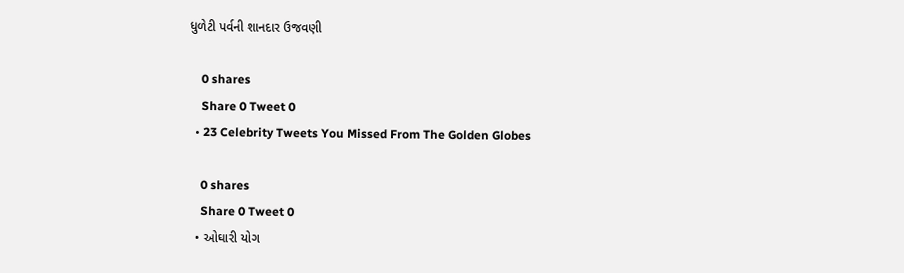ધુળેટી પર્વની શાનદાર ઉજવણી

    0 shares
    Share 0 Tweet 0
  • 23 Celebrity Tweets You Missed From The Golden Globes

    0 shares
    Share 0 Tweet 0
  • ઓઘારી યોગ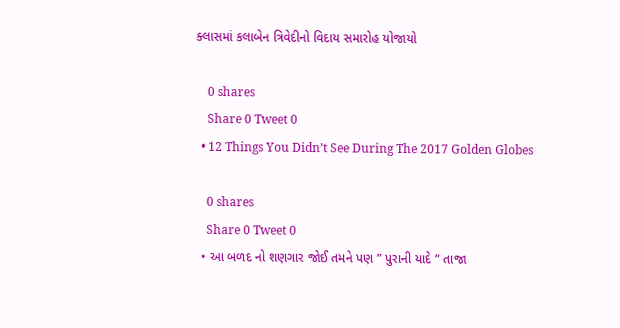ક્લાસમાં કલાબેન ત્રિવેદીનો વિદાય સમારોહ યોજાયો

    0 shares
    Share 0 Tweet 0
  • 12 Things You Didn’t See During The 2017 Golden Globes

    0 shares
    Share 0 Tweet 0
  • આ બળદ નો શણગાર જોઈ તમને પણ ” પુરાની યાદે ” તાજા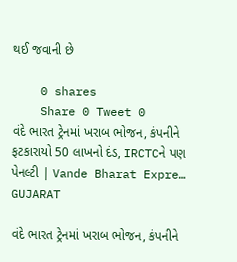થઈ જવાની છે

    0 shares
    Share 0 Tweet 0
વંદે ભારત ટ્રેનમાં ખરાબ ભોજન, કંપનીને ફટકારાયો 50 લાખનો દંડ, IRCTCને પણ પેનલ્ટી | Vande Bharat Expre…
GUJARAT

વંદે ભારત ટ્રેનમાં ખરાબ ભોજન, કંપનીને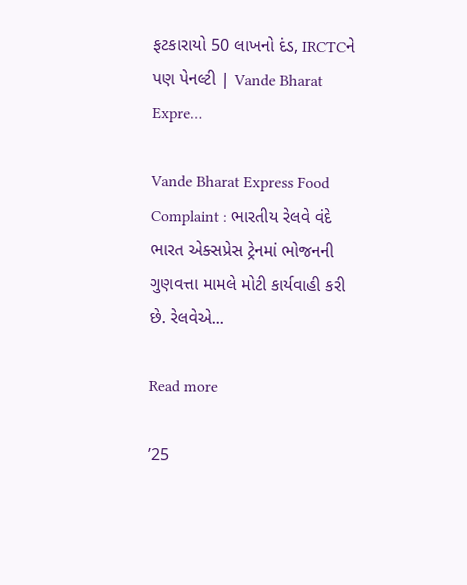ફટકારાયો 50 લાખનો દંડ, IRCTCને પણ પેનલ્ટી | Vande Bharat Expre…

Vande Bharat Express Food Complaint : ભારતીય રેલવે વંદે ભારત એક્સપ્રેસ ટ્રેનમાં ભોજનની ગુણવત્તા મામલે મોટી કાર્યવાહી કરી છે. રેલવેએ...

Read more

’25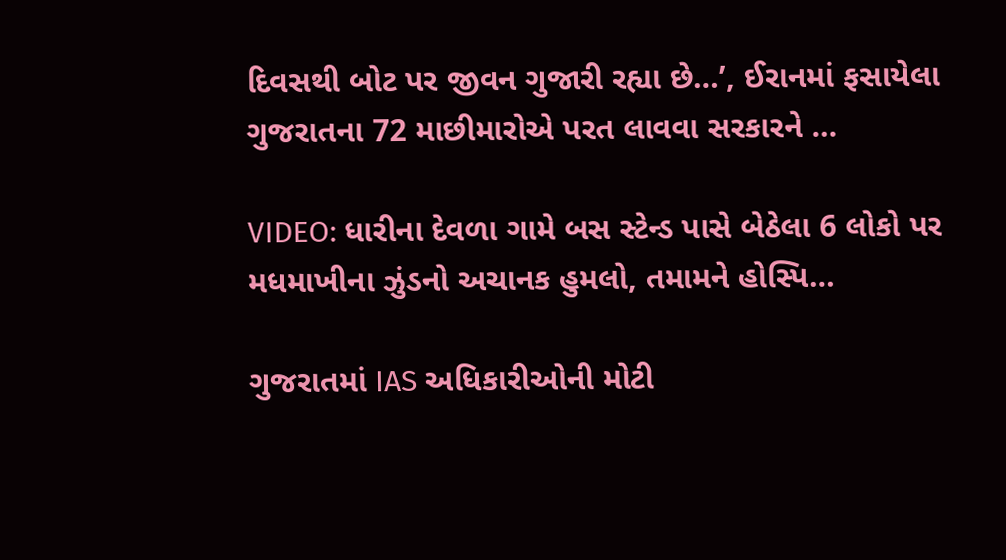દિવસથી બોટ પર જીવન ગુજારી રહ્યા છે…’, ઈરાનમાં ફસાયેલા ગુજરાતના 72 માછીમારોએ પરત લાવવા સરકારને …

VIDEO: ધારીના દેવળા ગામે બસ સ્ટેન્ડ પાસે બેઠેલા 6 લોકો પર મધમાખીના ઝુંડનો અચાનક હુમલો, તમામને હોસ્પિ…

ગુજરાતમાં IAS અધિકારીઓની મોટી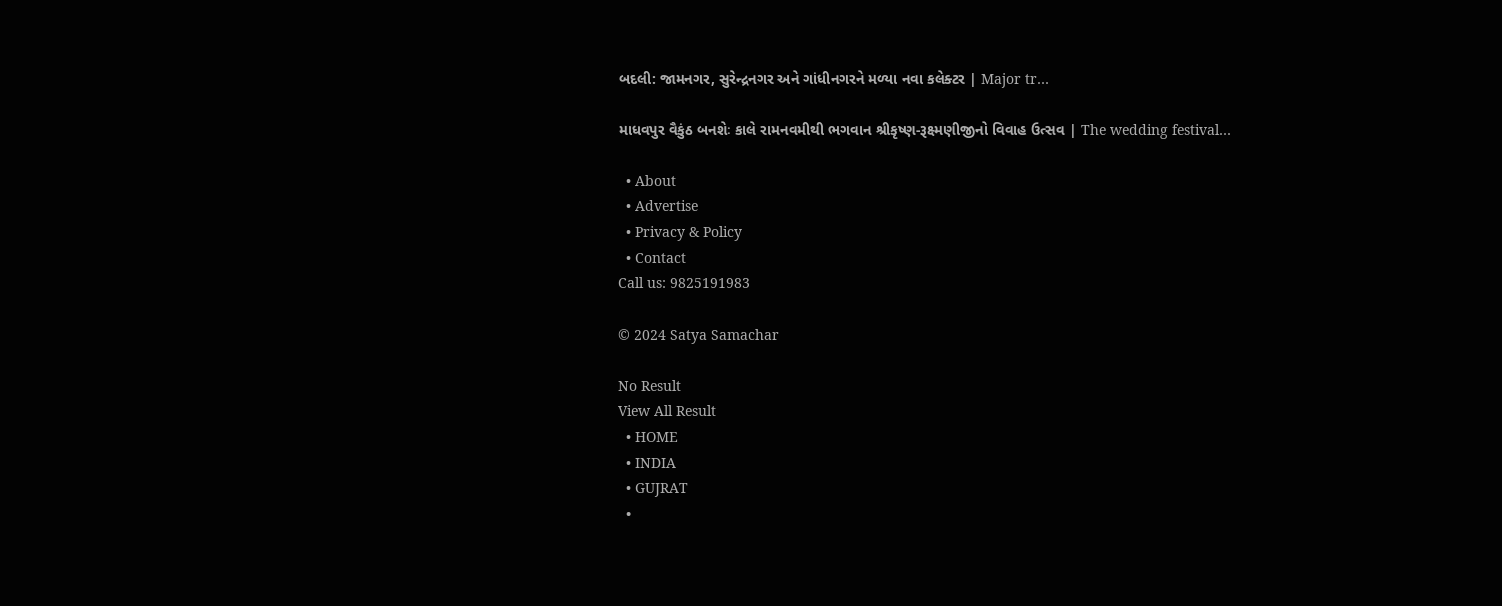બદલી: જામનગર, સુરેન્દ્રનગર અને ગાંધીનગરને મળ્યા નવા કલેક્ટર | Major tr…

માધવપુર વૈકુંઠ બનશેઃ કાલે રામનવમીથી ભગવાન શ્રીકૃષ્ણ-રૂક્ષ્મણીજીનો વિવાહ ઉત્સવ | The wedding festival…

  • About
  • Advertise
  • Privacy & Policy
  • Contact
Call us: 9825191983

© 2024 Satya Samachar

No Result
View All Result
  • HOME
  • INDIA
  • GUJRAT
  •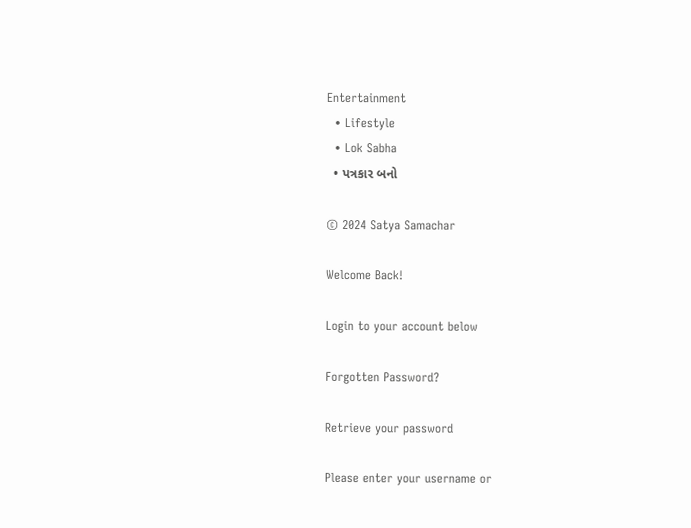Entertainment
  • Lifestyle
  • Lok Sabha
  • પત્રકાર બનો

© 2024 Satya Samachar

Welcome Back!

Login to your account below

Forgotten Password?

Retrieve your password

Please enter your username or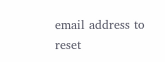email address to reset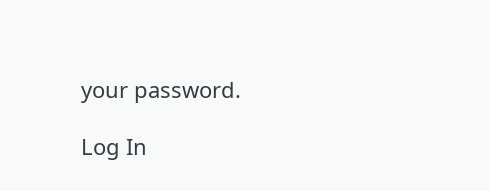your password.

Log In